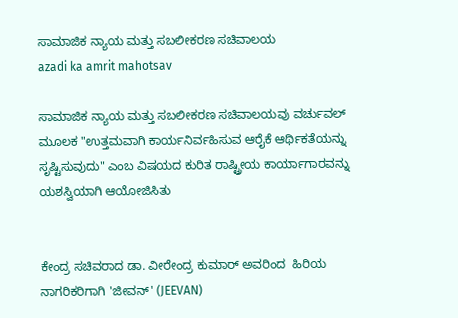ಸಾಮಾಜಿಕ ನ್ಯಾಯ ಮತ್ತು ಸಬಲೀಕರಣ ಸಚಿವಾಲಯ
azadi ka amrit mahotsav

ಸಾಮಾಜಿಕ ನ್ಯಾಯ ಮತ್ತು ಸಬಲೀಕರಣ ಸಚಿವಾಲಯವು ವರ್ಚುವಲ್ ಮೂಲಕ "ಉತ್ತಮವಾಗಿ ಕಾರ್ಯನಿರ್ವಹಿಸುವ ಆರೈಕೆ ಆರ್ಥಿಕತೆಯನ್ನು  ಸೃಷ್ಟಿಸುವುದು" ಎಂಬ ವಿಷಯದ ಕುರಿತ ರಾಷ್ಟ್ರೀಯ ಕಾರ್ಯಾಗಾರವನ್ನು ಯಶಸ್ವಿಯಾಗಿ ಆಯೋಜಿಸಿತು


ಕೇಂದ್ರ ಸಚಿವರಾದ ಡಾ. ವೀರೇಂದ್ರ ಕುಮಾರ್ ಅವರಿಂದ  ಹಿರಿಯ ನಾಗರಿಕರಿಗಾಗಿ 'ಜೀವನ್' (JEEVAN)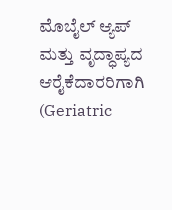ಮೊಬೈಲ್ ಆ್ಯಪ್ ಮತ್ತು ವೃದ್ಧಾಪ್ಯದ ಆರೈಕೆದಾರರಿಗಾಗಿ (Geriatric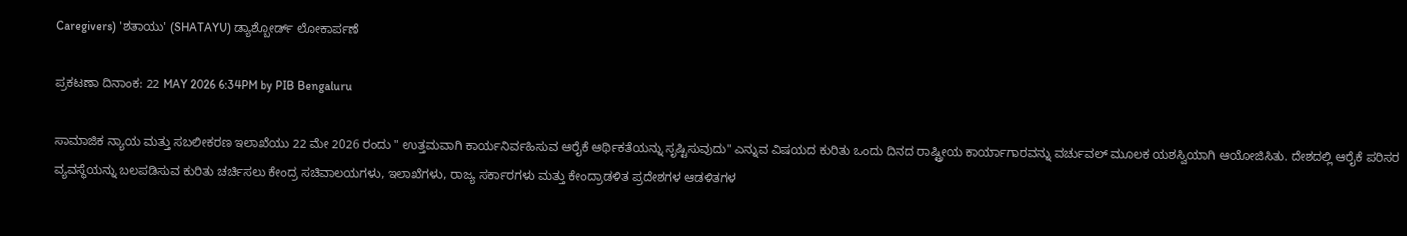Caregivers) 'ಶತಾಯು' (SHATAYU) ಡ್ಯಾಶ್ಬೋರ್ಡ್ ಲೋಕಾರ್ಪಣೆ

ಪ್ರಕಟಣಾ ದಿನಾಂಕ: 22 MAY 2026 6:34PM by PIB Bengaluru

ಸಾಮಾಜಿಕ ನ್ಯಾಯ ಮತ್ತು ಸಬಲೀಕರಣ ಇಲಾಖೆಯು 22 ಮೇ 2026 ರಂದು " ಉತ್ತಮವಾಗಿ ಕಾರ್ಯನಿರ್ವಹಿಸುವ ಆರೈಕೆ ಆರ್ಥಿಕತೆಯನ್ನು ಸೃಷ್ಟಿಸುವುದು" ಎನ್ನುವ ವಿಷಯದ ಕುರಿತು ಒಂದು ದಿನದ ರಾಷ್ಟ್ರೀಯ ಕಾರ್ಯಾಗಾರವನ್ನು ವರ್ಚುವಲ್ ಮೂಲಕ ಯಶಸ್ವಿಯಾಗಿ ಆಯೋಜಿಸಿತು. ದೇಶದಲ್ಲಿ ಆರೈಕೆ ಪರಿಸರ ವ್ಯವಸ್ಥೆಯನ್ನು ಬಲಪಡಿಸುವ ಕುರಿತು ಚರ್ಚಿಸಲು ಕೇಂದ್ರ ಸಚಿವಾಲಯಗಳು, ಇಲಾಖೆಗಳು, ರಾಜ್ಯ ಸರ್ಕಾರಗಳು ಮತ್ತು ಕೇಂದ್ರಾಡಳಿತ ಪ್ರದೇಶಗಳ ಆಡಳಿತಗಳ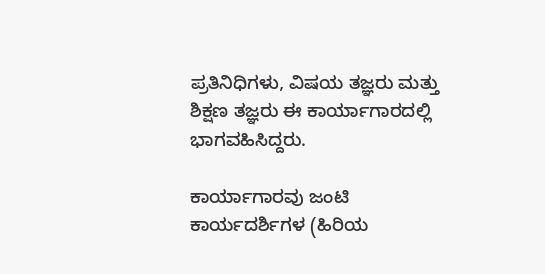ಪ್ರತಿನಿಧಿಗಳು, ವಿಷಯ ತಜ್ಞರು ಮತ್ತು ಶಿಕ್ಷಣ ತಜ್ಞರು ಈ ಕಾರ್ಯಾಗಾರದಲ್ಲಿ ಭಾಗವಹಿಸಿದ್ದರು.

ಕಾರ್ಯಾಗಾರವು ಜಂಟಿ ಕಾರ್ಯದರ್ಶಿಗಳ (ಹಿರಿಯ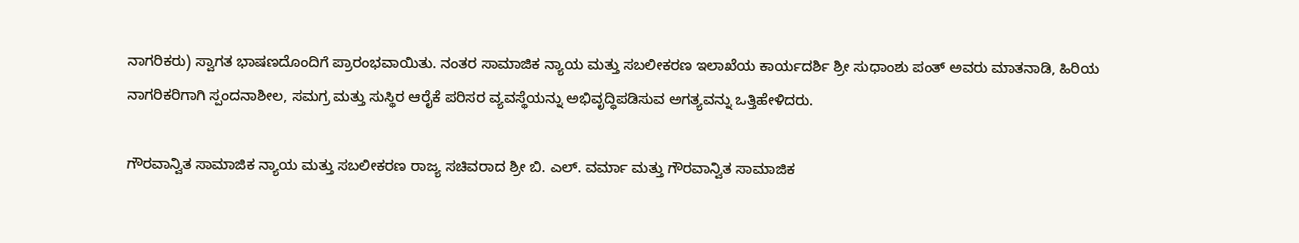ನಾಗರಿಕರು) ಸ್ವಾಗತ ಭಾಷಣದೊಂದಿಗೆ ಪ್ರಾರಂಭವಾಯಿತು. ನಂತರ ಸಾಮಾಜಿಕ ನ್ಯಾಯ ಮತ್ತು ಸಬಲೀಕರಣ ಇಲಾಖೆಯ ಕಾರ್ಯದರ್ಶಿ ಶ್ರೀ ಸುಧಾಂಶು ಪಂತ್ ಅವರು ಮಾತನಾಡಿ, ಹಿರಿಯ ನಾಗರಿಕರಿಗಾಗಿ ಸ್ಪಂದನಾಶೀಲ, ಸಮಗ್ರ ಮತ್ತು ಸುಸ್ಥಿರ ಆರೈಕೆ ಪರಿಸರ ವ್ಯವಸ್ಥೆಯನ್ನು ಅಭಿವೃದ್ಧಿಪಡಿಸುವ ಅಗತ್ಯವನ್ನು ಒತ್ತಿಹೇಳಿದರು.

ಗೌರವಾನ್ವಿತ ಸಾಮಾಜಿಕ ನ್ಯಾಯ ಮತ್ತು ಸಬಲೀಕರಣ ರಾಜ್ಯ ಸಚಿವರಾದ ಶ್ರೀ ಬಿ. ಎಲ್. ವರ್ಮಾ ಮತ್ತು ಗೌರವಾನ್ವಿತ ಸಾಮಾಜಿಕ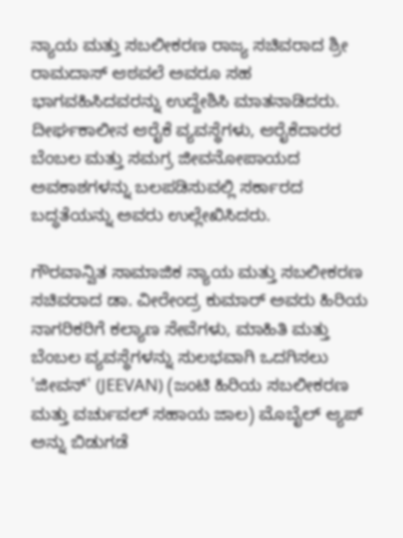ನ್ಯಾಯ ಮತ್ತು ಸಬಲೀಕರಣ ರಾಜ್ಯ ಸಚಿವರಾದ ಶ್ರೀ ರಾಮದಾಸ್ ಆಠವಲೆ ಅವರೂ ಸಹ ಭಾಗವಹಿಸಿದವರನ್ನು ಉದ್ದೇಶಿಸಿ ಮಾತನಾಡಿದರು. ದೀರ್ಘಕಾಲೀನ ಆರೈಕೆ ವ್ಯವಸ್ಥೆಗಳು, ಆರೈಕೆದಾರರ ಬೆಂಬಲ ಮತ್ತು ಸಮಗ್ರ ಜೀವನೋಪಾಯದ ಅವಕಾಶಗಳನ್ನು ಬಲಪಡಿಸುವಲ್ಲಿ ಸರ್ಕಾರದ ಬದ್ಧತೆಯನ್ನು ಅವರು ಉಲ್ಲೇಖಿಸಿದರು.

ಗೌರವಾನ್ವಿತ ಸಾಮಾಜಿಕ ನ್ಯಾಯ ಮತ್ತು ಸಬಲೀಕರಣ ಸಚಿವರಾದ ಡಾ. ವೀರೇಂದ್ರ ಕುಮಾರ್ ಅವರು ಹಿರಿಯ ನಾಗರಿಕರಿಗೆ ಕಲ್ಯಾಣ ಸೇವೆಗಳು, ಮಾಹಿತಿ ಮತ್ತು ಬೆಂಬಲ ವ್ಯವಸ್ಥೆಗಳನ್ನು ಸುಲಭವಾಗಿ ಒದಗಿಸಲು 'ಜೀವನ್' (JEEVAN) (ಜಂಟಿ ಹಿರಿಯ ಸಬಲೀಕರಣ ಮತ್ತು ವರ್ಚುವಲ್ ಸಹಾಯ ಜಾಲ) ಮೊಬೈಲ್ ಆ್ಯಪ್ ಅನ್ನು ಬಿಡುಗಡೆ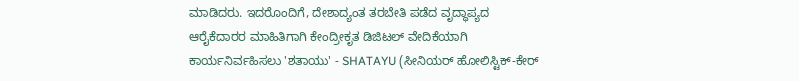ಮಾಡಿದರು. ಇದರೊಂದಿಗೆ, ದೇಶಾದ್ಯಂತ ತರಬೇತಿ ಪಡೆದ ವೃದ್ಧಾಪ್ಯದ ಆರೈಕೆದಾರರ ಮಾಹಿತಿಗಾಗಿ ಕೇಂದ್ರೀಕೃತ ಡಿಜಿಟಲ್ ವೇದಿಕೆಯಾಗಿ ಕಾರ್ಯನಿರ್ವಹಿಸಲು 'ಶತಾಯು' - SHATAYU (ಸೀನಿಯರ್ ಹೋಲಿಸ್ಟಿಕ್-ಕೇರ್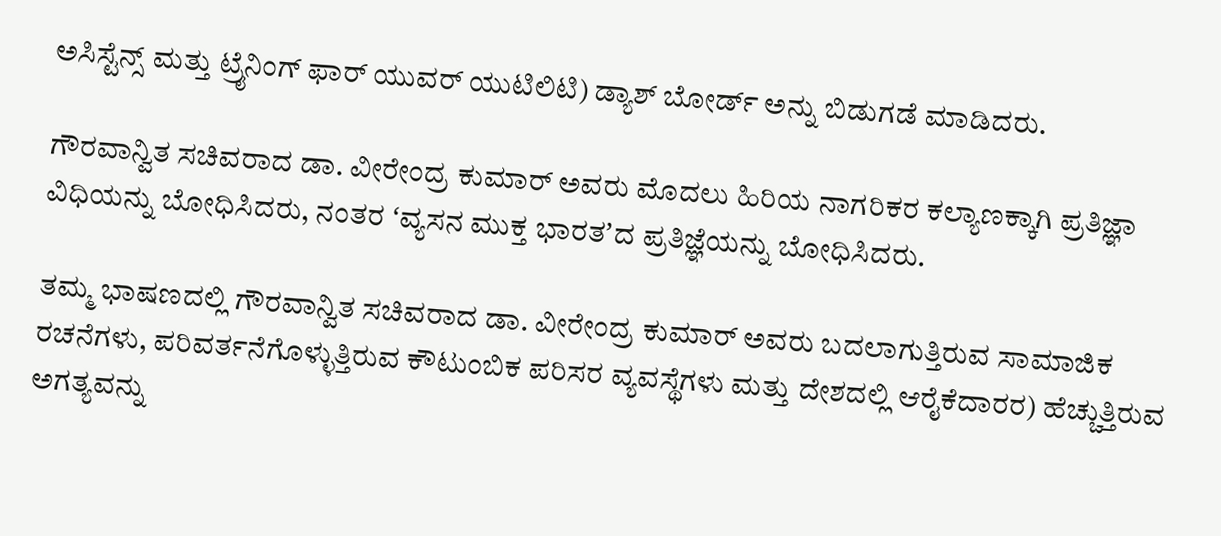ಅಸಿಸ್ಟೆನ್ಸ್ ಮತ್ತು ಟ್ರೈನಿಂಗ್ ಫಾರ್ ಯುವರ್ ಯುಟಿಲಿಟಿ) ಡ್ಯಾಶ್ ಬೋರ್ಡ್ ಅನ್ನು ಬಿಡುಗಡೆ ಮಾಡಿದರು.

ಗೌರವಾನ್ವಿತ ಸಚಿವರಾದ ಡಾ. ವೀರೇಂದ್ರ ಕುಮಾರ್ ಅವರು ಮೊದಲು ಹಿರಿಯ ನಾಗರಿಕರ ಕಲ್ಯಾಣಕ್ಕಾಗಿ ಪ್ರತಿಜ್ಞಾ ವಿಧಿಯನ್ನು ಬೋಧಿಸಿದರು, ನಂತರ ʻವ್ಯಸನ ಮುಕ್ತ ಭಾರತʼದ ಪ್ರತಿಜ್ಞೆಯನ್ನು ಬೋಧಿಸಿದರು.

ತಮ್ಮ ಭಾಷಣದಲ್ಲಿ ಗೌರವಾನ್ವಿತ ಸಚಿವರಾದ ಡಾ. ವೀರೇಂದ್ರ ಕುಮಾರ್ ಅವರು ಬದಲಾಗುತ್ತಿರುವ ಸಾಮಾಜಿಕ ರಚನೆಗಳು, ಪರಿವರ್ತನೆಗೊಳ್ಳುತ್ತಿರುವ ಕೌಟುಂಬಿಕ ಪರಿಸರ ವ್ಯವಸ್ಥೆಗಳು ಮತ್ತು ದೇಶದಲ್ಲಿ ಆರೈಕೆದಾರರ) ಹೆಚ್ಚುತ್ತಿರುವ ಅಗತ್ಯವನ್ನು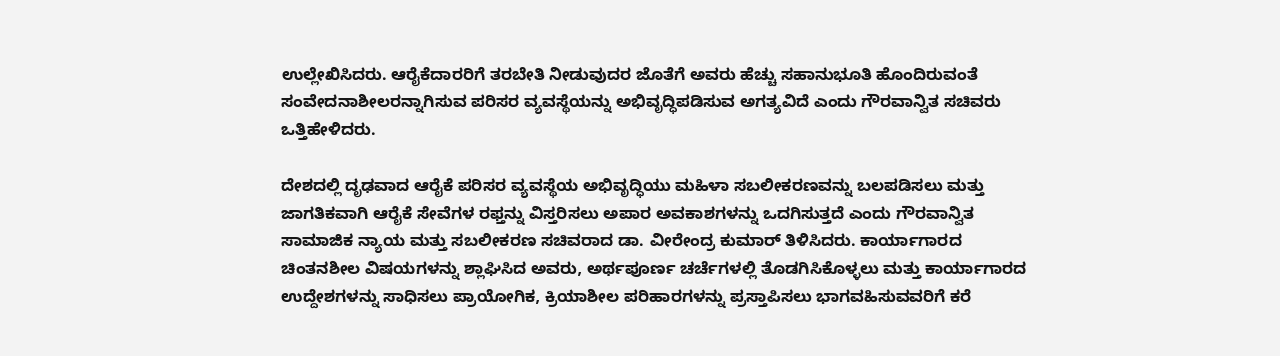ಉಲ್ಲೇಖಿಸಿದರು. ಆರೈಕೆದಾರರಿಗೆ ತರಬೇತಿ ನೀಡುವುದರ ಜೊತೆಗೆ ಅವರು ಹೆಚ್ಚು ಸಹಾನುಭೂತಿ ಹೊಂದಿರುವಂತೆ ಸಂವೇದನಾಶೀಲರನ್ನಾಗಿಸುವ ಪರಿಸರ ವ್ಯವಸ್ಥೆಯನ್ನು ಅಭಿವೃದ್ಧಿಪಡಿಸುವ ಅಗತ್ಯವಿದೆ ಎಂದು ಗೌರವಾನ್ವಿತ ಸಚಿವರು ಒತ್ತಿಹೇಳಿದರು.

ದೇಶದಲ್ಲಿ ದೃಢವಾದ ಆರೈಕೆ ಪರಿಸರ ವ್ಯವಸ್ಥೆಯ ಅಭಿವೃದ್ಧಿಯು ಮಹಿಳಾ ಸಬಲೀಕರಣವನ್ನು ಬಲಪಡಿಸಲು ಮತ್ತು ಜಾಗತಿಕವಾಗಿ ಆರೈಕೆ ಸೇವೆಗಳ ರಫ್ತನ್ನು ವಿಸ್ತರಿಸಲು ಅಪಾರ ಅವಕಾಶಗಳನ್ನು ಒದಗಿಸುತ್ತದೆ ಎಂದು ಗೌರವಾನ್ವಿತ ಸಾಮಾಜಿಕ ನ್ಯಾಯ ಮತ್ತು ಸಬಲೀಕರಣ ಸಚಿವರಾದ ಡಾ. ವೀರೇಂದ್ರ ಕುಮಾರ್ ತಿಳಿಸಿದರು. ಕಾರ್ಯಾಗಾರದ ಚಿಂತನಶೀಲ ವಿಷಯಗಳನ್ನು ಶ್ಲಾಘಿಸಿದ ಅವರು, ಅರ್ಥಪೂರ್ಣ ಚರ್ಚೆಗಳಲ್ಲಿ ತೊಡಗಿಸಿಕೊಳ್ಳಲು ಮತ್ತು ಕಾರ್ಯಾಗಾರದ ಉದ್ದೇಶಗಳನ್ನು ಸಾಧಿಸಲು ಪ್ರಾಯೋಗಿಕ, ಕ್ರಿಯಾಶೀಲ ಪರಿಹಾರಗಳನ್ನು ಪ್ರಸ್ತಾಪಿಸಲು ಭಾಗವಹಿಸುವವರಿಗೆ ಕರೆ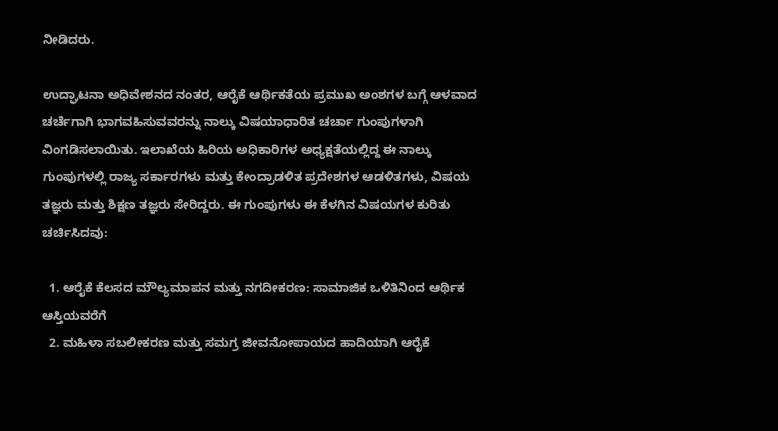ನೀಡಿದರು.

ಉದ್ಘಾಟನಾ ಅಧಿವೇಶನದ ನಂತರ, ಆರೈಕೆ ಆರ್ಥಿಕತೆಯ ಪ್ರಮುಖ ಅಂಶಗಳ ಬಗ್ಗೆ ಆಳವಾದ ಚರ್ಚೆಗಾಗಿ ಭಾಗವಹಿಸುವವರನ್ನು ನಾಲ್ಕು ವಿಷಯಾಧಾರಿತ ಚರ್ಚಾ ಗುಂಪುಗಳಾಗಿ ವಿಂಗಡಿಸಲಾಯಿತು. ಇಲಾಖೆಯ ಹಿರಿಯ ಅಧಿಕಾರಿಗಳ ಅಧ್ಯಕ್ಷತೆಯಲ್ಲಿದ್ದ ಈ ನಾಲ್ಕು ಗುಂಪುಗಳಲ್ಲಿ ರಾಜ್ಯ ಸರ್ಕಾರಗಳು ಮತ್ತು ಕೇಂದ್ರಾಡಳಿತ ಪ್ರದೇಶಗಳ ಆಡಳಿತಗಳು, ವಿಷಯ ತಜ್ಞರು ಮತ್ತು ಶಿಕ್ಷಣ ತಜ್ಞರು ಸೇರಿದ್ದರು. ಈ ಗುಂಪುಗಳು ಈ ಕೆಳಗಿನ ವಿಷಯಗಳ ಕುರಿತು ಚರ್ಚಿಸಿದವು:

  1. ಆರೈಕೆ ಕೆಲಸದ ಮೌಲ್ಯಮಾಪನ ಮತ್ತು ನಗದೀಕರಣ: ಸಾಮಾಜಿಕ ಒಳಿತಿನಿಂದ ಆರ್ಥಿಕ ಆಸ್ತಿಯವರೆಗೆ
  2. ಮಹಿಳಾ ಸಬಲೀಕರಣ ಮತ್ತು ಸಮಗ್ರ ಜೀವನೋಪಾಯದ ಹಾದಿಯಾಗಿ ಆರೈಕೆ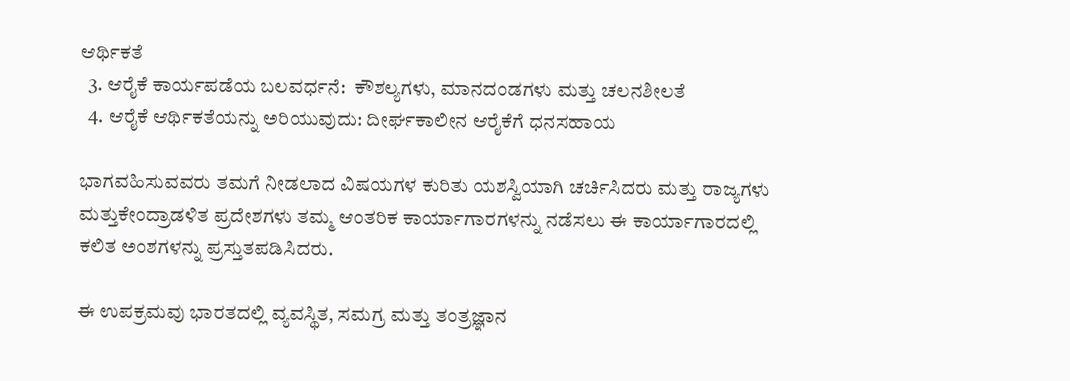ಆರ್ಥಿಕತೆ
  3. ಆರೈಕೆ ಕಾರ್ಯಪಡೆಯ ಬಲವರ್ಧನೆ:  ಕೌಶಲ್ಯಗಳು, ಮಾನದಂಡಗಳು ಮತ್ತು ಚಲನಶೀಲತೆ
  4. ಆರೈಕೆ ಆರ್ಥಿಕತೆಯನ್ನು ಅರಿಯುವುದು: ದೀರ್ಘಕಾಲೀನ ಆರೈಕೆಗೆ ಧನಸಹಾಯ

ಭಾಗವಹಿಸುವವರು ತಮಗೆ ನೀಡಲಾದ ವಿಷಯಗಳ ಕುರಿತು ಯಶಸ್ವಿಯಾಗಿ ಚರ್ಚಿಸಿದರು ಮತ್ತು ರಾಜ್ಯಗಳು ಮತ್ತುಕೇಂದ್ರಾಡಳಿತ ಪ್ರದೇಶಗಳು ತಮ್ಮ ಆಂತರಿಕ ಕಾರ್ಯಾಗಾರಗಳನ್ನು ನಡೆಸಲು ಈ ಕಾರ್ಯಾಗಾರದಲ್ಲಿ ಕಲಿತ ಅಂಶಗಳನ್ನು ಪ್ರಸ್ತುತಪಡಿಸಿದರು.

ಈ ಉಪಕ್ರಮವು ಭಾರತದಲ್ಲಿ ವ್ಯವಸ್ಥಿತ, ಸಮಗ್ರ ಮತ್ತು ತಂತ್ರಜ್ಞಾನ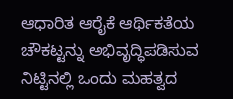ಆಧಾರಿತ ಆರೈಕೆ ಆರ್ಥಿಕತೆಯ ಚೌಕಟ್ಟನ್ನು ಅಭಿವೃದ್ಧಿಪಡಿಸುವ ನಿಟ್ಟಿನಲ್ಲಿ ಒಂದು ಮಹತ್ವದ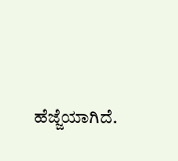ಹೆಜ್ಜೆಯಾಗಿದೆ.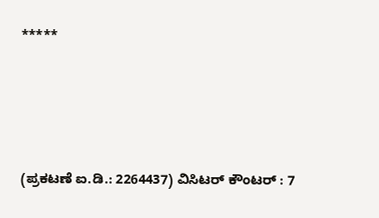*****






(ಪ್ರಕಟಣೆ ಐ.ಡಿ.: 2264437) ವಿಸಿಟರ್ ಕೌಂಟರ್ : 7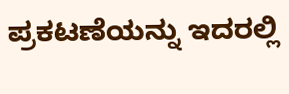ಪ್ರಕಟಣೆಯನ್ನು ಇದರಲ್ಲಿ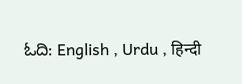ಓದಿ: English , Urdu , हिन्दी